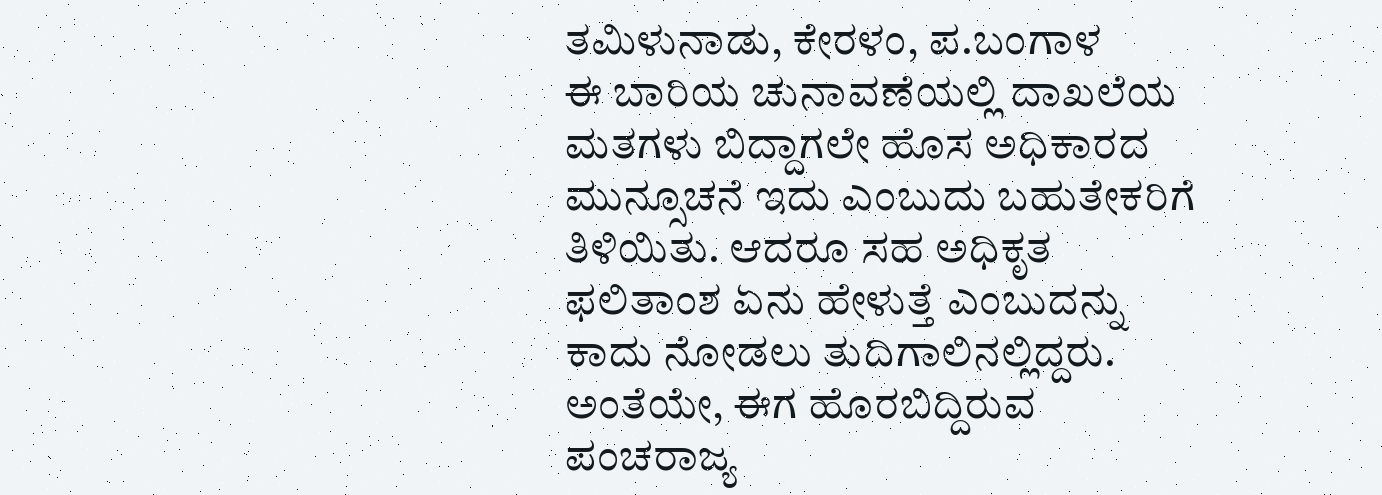ತಮಿಳುನಾಡು, ಕೇರಳಂ, ಪ.ಬಂಗಾಳ
ಈ ಬಾರಿಯ ಚುನಾವಣೆಯಲ್ಲಿ ದಾಖಲೆಯ ಮತಗಳು ಬಿದ್ದಾಗಲೇ ಹೊಸ ಅಧಿಕಾರದ ಮುನ್ಸೂಚನೆ ಇದು ಎಂಬುದು ಬಹುತೇಕರಿಗೆ ತಿಳಿಯಿತು. ಆದರೂ ಸಹ ಅಧಿಕೃತ ಫಲಿತಾಂಶ ಏನು ಹೇಳುತ್ತೆ ಎಂಬುದನ್ನು ಕಾದು ನೋಡಲು ತುದಿಗಾಲಿನಲ್ಲಿದ್ದರು. ಅಂತೆಯೇ, ಈಗ ಹೊರಬಿದ್ದಿರುವ ಪಂಚರಾಜ್ಯ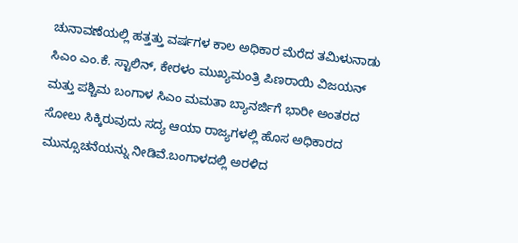ಚುನಾವಣೆಯಲ್ಲಿ ಹತ್ತತ್ತು ವರ್ಷಗಳ ಕಾಲ ಅಧಿಕಾರ ಮೆರೆದ ತಮಿಳುನಾಡು ಸಿಎಂ ಎಂ.ಕೆ. ಸ್ಟಾಲಿನ್, ಕೇರಳಂ ಮುಖ್ಯಮಂತ್ರಿ ಪಿಣರಾಯಿ ವಿಜಯನ್ ಮತ್ತು ಪಶ್ಚಿಮ ಬಂಗಾಳ ಸಿಎಂ ಮಮತಾ ಬ್ಯಾನರ್ಜಿಗೆ ಭಾರೀ ಅಂತರದ ಸೋಲು ಸಿಕ್ಕಿರುವುದು ಸದ್ಯ ಆಯಾ ರಾಜ್ಯಗಳಲ್ಲಿ ಹೊಸ ಅಧಿಕಾರದ ಮುನ್ಸೂಚನೆಯನ್ನು ನೀಡಿವೆ.ಬಂಗಾಳದಲ್ಲಿ ಅರಳಿದ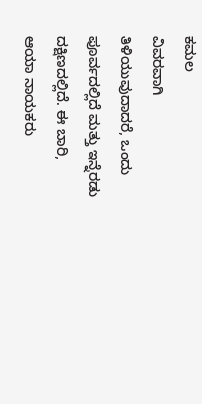ಕಮಲ
ವಿವರವಾಗಿ ತಿಳಿಯುವುದಾದರೆ, ಒಂದು ಪೂರ್ವದಲ್ಲಿದೆ ಮತ್ತು ಇನ್ನೆರಡು ದಕ್ಷಿಣದಲ್ಲಿದೆ. ಈ ಬಾರಿ, ಆಯಾ ನಾಯಕರು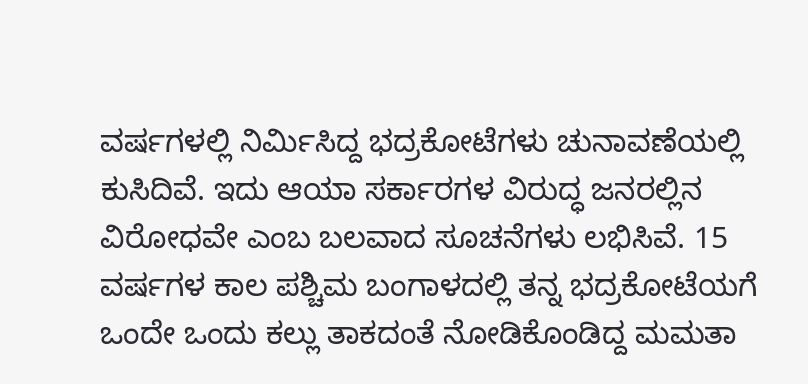ವರ್ಷಗಳಲ್ಲಿ ನಿರ್ಮಿಸಿದ್ದ ಭದ್ರಕೋಟೆಗಳು ಚುನಾವಣೆಯಲ್ಲಿ ಕುಸಿದಿವೆ. ಇದು ಆಯಾ ಸರ್ಕಾರಗಳ ವಿರುದ್ಧ ಜನರಲ್ಲಿನ ವಿರೋಧವೇ ಎಂಬ ಬಲವಾದ ಸೂಚನೆಗಳು ಲಭಿಸಿವೆ. 15 ವರ್ಷಗಳ ಕಾಲ ಪಶ್ಚಿಮ ಬಂಗಾಳದಲ್ಲಿ ತನ್ನ ಭದ್ರಕೋಟೆಯಗೆ ಒಂದೇ ಒಂದು ಕಲ್ಲು ತಾಕದಂತೆ ನೋಡಿಕೊಂಡಿದ್ದ ಮಮತಾ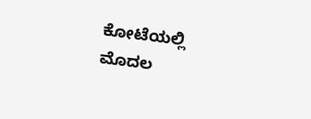ಕೋಟೆಯಲ್ಲಿ ಮೊದಲ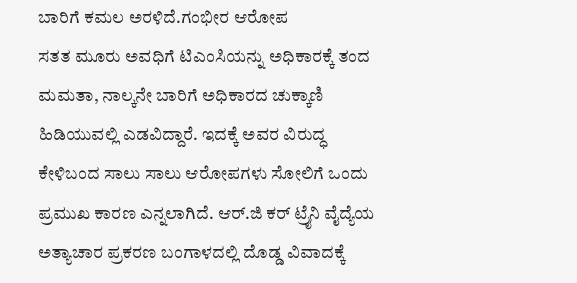ಬಾರಿಗೆ ಕಮಲ ಅರಳಿದೆ.ಗಂಭೀರ ಆರೋಪ
ಸತತ ಮೂರು ಅವಧಿಗೆ ಟಿಎಂಸಿಯನ್ನು ಅಧಿಕಾರಕ್ಕೆ ತಂದ ಮಮತಾ, ನಾಲ್ಕನೇ ಬಾರಿಗೆ ಅಧಿಕಾರದ ಚುಕ್ಕಾಣಿ ಹಿಡಿಯುವಲ್ಲಿ ಎಡವಿದ್ದಾರೆ. ಇದಕ್ಕೆ ಅವರ ವಿರುದ್ಧ ಕೇಳಿಬಂದ ಸಾಲು ಸಾಲು ಆರೋಪಗಳು ಸೋಲಿಗೆ ಒಂದು ಪ್ರಮುಖ ಕಾರಣ ಎನ್ನಲಾಗಿದೆ. ಆರ್.ಜಿ ಕರ್ ಟ್ರೈನಿ ವೈದ್ಯೆಯ ಅತ್ಯಾಚಾರ ಪ್ರಕರಣ ಬಂಗಾಳದಲ್ಲಿ ದೊಡ್ಡ ವಿವಾದಕ್ಕೆ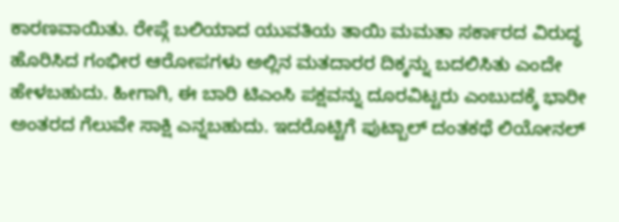ಕಾರಣವಾಯಿತು. ರೇಪ್ಗೆ ಬಲಿಯಾದ ಯುವತಿಯ ತಾಯಿ ಮಮತಾ ಸರ್ಕಾರದ ವಿರುದ್ಧ ಹೊರಿಸಿದ ಗಂಭೀರ ಆರೋಪಗಳು ಅಲ್ಲಿನ ಮತದಾರರ ದಿಕ್ಕನ್ನು ಬದಲಿಸಿತು ಎಂದೇ ಹೇಳಬಹುದು. ಹೀಗಾಗಿ, ಈ ಬಾರಿ ಟಿಎಂಸಿ ಪಕ್ಷವನ್ನು ದೂರವಿಟ್ಟರು ಎಂಬುದಕ್ಕೆ ಭಾರೀ ಅಂತರದ ಗೆಲುವೇ ಸಾಕ್ಷಿ ಎನ್ನಬಹುದು. ಇದರೊಟ್ಟಿಗೆ ಫುಟ್ಬಾಲ್ ದಂತಕಥೆ ಲಿಯೋನಲ್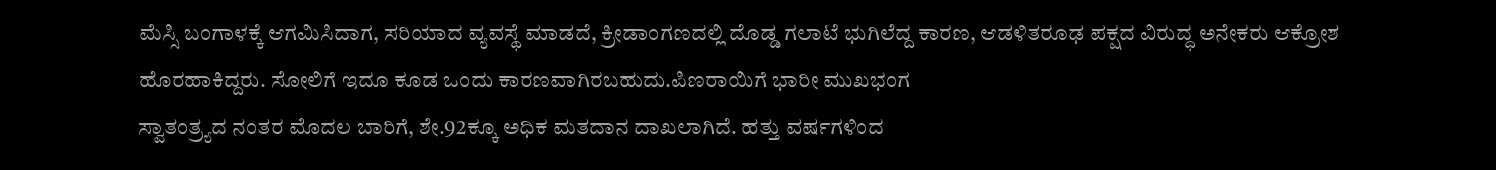ಮೆಸ್ಸಿ ಬಂಗಾಳಕ್ಕೆ ಆಗಮಿಸಿದಾಗ, ಸರಿಯಾದ ವ್ಯವಸ್ಥೆ ಮಾಡದೆ, ಕ್ರೀಡಾಂಗಣದಲ್ಲಿ ದೊಡ್ಡ ಗಲಾಟೆ ಭುಗಿಲೆದ್ದ ಕಾರಣ, ಆಡಳಿತರೂಢ ಪಕ್ಷದ ವಿರುದ್ಧ ಅನೇಕರು ಆಕ್ರೋಶ ಹೊರಹಾಕಿದ್ದರು. ಸೋಲಿಗೆ ಇದೂ ಕೂಡ ಒಂದು ಕಾರಣವಾಗಿರಬಹುದು.ಪಿಣರಾಯಿಗೆ ಭಾರೀ ಮುಖಭಂಗ
ಸ್ವಾತಂತ್ರ್ಯದ ನಂತರ ಮೊದಲ ಬಾರಿಗೆ, ಶೇ.92ಕ್ಕೂ ಅಧಿಕ ಮತದಾನ ದಾಖಲಾಗಿದೆ. ಹತ್ತು ವರ್ಷಗಳಿಂದ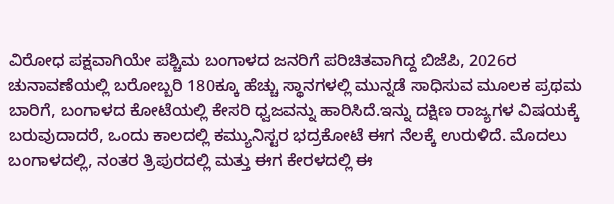ವಿರೋಧ ಪಕ್ಷವಾಗಿಯೇ ಪಶ್ಚಿಮ ಬಂಗಾಳದ ಜನರಿಗೆ ಪರಿಚಿತವಾಗಿದ್ದ ಬಿಜೆಪಿ, 2026ರ ಚುನಾವಣೆಯಲ್ಲಿ ಬರೋಬ್ಬರಿ 180ಕ್ಕೂ ಹೆಚ್ಚು ಸ್ಥಾನಗಳಲ್ಲಿ ಮುನ್ನಡೆ ಸಾಧಿಸುವ ಮೂಲಕ ಪ್ರಥಮ ಬಾರಿಗೆ, ಬಂಗಾಳದ ಕೋಟೆಯಲ್ಲಿ ಕೇಸರಿ ಧ್ವಜವನ್ನು ಹಾರಿಸಿದೆ.ಇನ್ನು ದಕ್ಷಿಣ ರಾಜ್ಯಗಳ ವಿಷಯಕ್ಕೆ ಬರುವುದಾದರೆ, ಒಂದು ಕಾಲದಲ್ಲಿ ಕಮ್ಯುನಿಸ್ಟರ ಭದ್ರಕೋಟೆ ಈಗ ನೆಲಕ್ಕೆ ಉರುಳಿದೆ. ಮೊದಲು ಬಂಗಾಳದಲ್ಲಿ, ನಂತರ ತ್ರಿಪುರದಲ್ಲಿ ಮತ್ತು ಈಗ ಕೇರಳದಲ್ಲಿ ಈ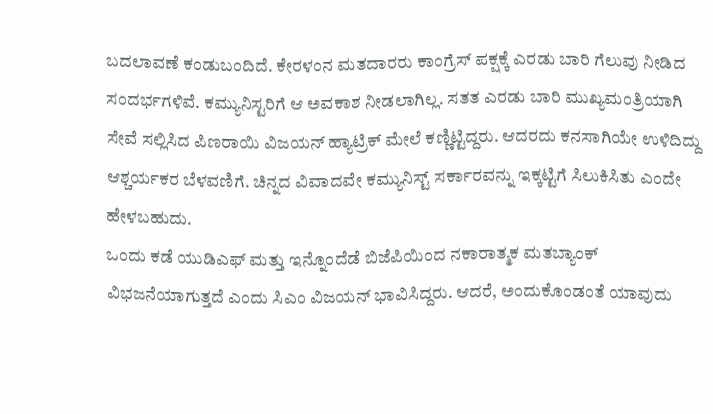ಬದಲಾವಣೆ ಕಂಡುಬಂದಿದೆ. ಕೇರಳಂನ ಮತದಾರರು ಕಾಂಗ್ರೆಸ್ ಪಕ್ಷಕ್ಕೆ ಎರಡು ಬಾರಿ ಗೆಲುವು ನೀಡಿದ ಸಂದರ್ಭಗಳಿವೆ. ಕಮ್ಯುನಿಸ್ಟರಿಗೆ ಆ ಅವಕಾಶ ನೀಡಲಾಗಿಲ್ಲ. ಸತತ ಎರಡು ಬಾರಿ ಮುಖ್ಯಮಂತ್ರಿಯಾಗಿ ಸೇವೆ ಸಲ್ಲಿಸಿದ ಪಿಣರಾಯಿ ವಿಜಯನ್ ಹ್ಯಾಟ್ರಿಕ್ ಮೇಲೆ ಕಣ್ಣಿಟ್ಟಿದ್ದರು. ಆದರದು ಕನಸಾಗಿಯೇ ಉಳಿದಿದ್ದು ಆಶ್ಚರ್ಯಕರ ಬೆಳವಣಿಗೆ. ಚಿನ್ನದ ವಿವಾದವೇ ಕಮ್ಯುನಿಸ್ಟ್ ಸರ್ಕಾರವನ್ನು ಇಕ್ಕಟ್ಟಿಗೆ ಸಿಲುಕಿಸಿತು ಎಂದೇ ಹೇಳಬಹುದು.
ಒಂದು ಕಡೆ ಯುಡಿಎಫ್ ಮತ್ತು ಇನ್ನೊಂದೆಡೆ ಬಿಜೆಪಿಯಿಂದ ನಕಾರಾತ್ಮಕ ಮತಬ್ಯಾಂಕ್ ವಿಭಜನೆಯಾಗುತ್ತದೆ ಎಂದು ಸಿಎಂ ವಿಜಯನ್ ಭಾವಿಸಿದ್ದರು. ಆದರೆ, ಅಂದುಕೊಂಡಂತೆ ಯಾವುದು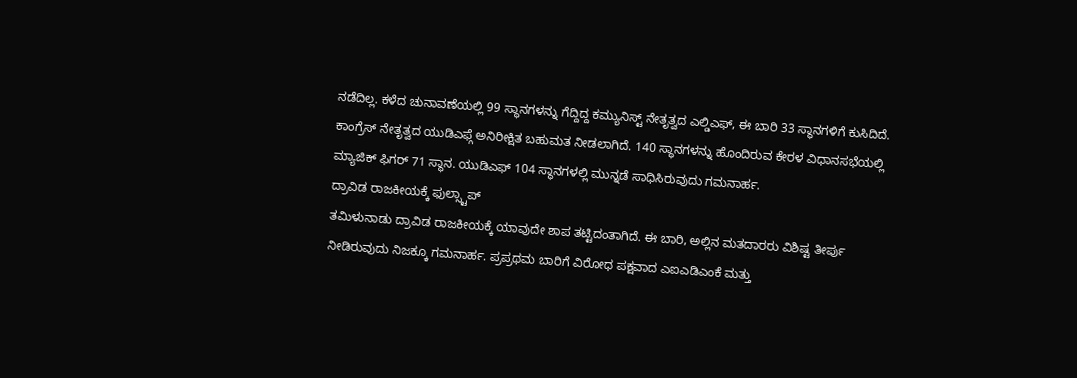ನಡೆದಿಲ್ಲ. ಕಳೆದ ಚುನಾವಣೆಯಲ್ಲಿ 99 ಸ್ಥಾನಗಳನ್ನು ಗೆದ್ದಿದ್ದ ಕಮ್ಯುನಿಸ್ಟ್ ನೇತೃತ್ವದ ಎಲ್ಡಿಎಫ್, ಈ ಬಾರಿ 33 ಸ್ಥಾನಗಳಿಗೆ ಕುಸಿದಿದೆ. ಕಾಂಗ್ರೆಸ್ ನೇತೃತ್ವದ ಯುಡಿಎಫ್ಗೆ ಅನಿರೀಕ್ಷಿತ ಬಹುಮತ ನೀಡಲಾಗಿದೆ. 140 ಸ್ಥಾನಗಳನ್ನು ಹೊಂದಿರುವ ಕೇರಳ ವಿಧಾನಸಭೆಯಲ್ಲಿ ಮ್ಯಾಜಿಕ್ ಫಿಗರ್ 71 ಸ್ಥಾನ. ಯುಡಿಎಫ್ 104 ಸ್ಥಾನಗಳಲ್ಲಿ ಮುನ್ನಡೆ ಸಾಧಿಸಿರುವುದು ಗಮನಾರ್ಹ.
ದ್ರಾವಿಡ ರಾಜಕೀಯಕ್ಕೆ ಫುಲ್ಸ್ಟಾಪ್
ತಮಿಳುನಾಡು ದ್ರಾವಿಡ ರಾಜಕೀಯಕ್ಕೆ ಯಾವುದೇ ಶಾಪ ತಟ್ಟಿದಂತಾಗಿದೆ. ಈ ಬಾರಿ, ಅಲ್ಲಿನ ಮತದಾರರು ವಿಶಿಷ್ಟ ತೀರ್ಪು ನೀಡಿರುವುದು ನಿಜಕ್ಕೂ ಗಮನಾರ್ಹ. ಪ್ರಪ್ರಥಮ ಬಾರಿಗೆ ವಿರೋಧ ಪಕ್ಷವಾದ ಎಐಎಡಿಎಂಕೆ ಮತ್ತು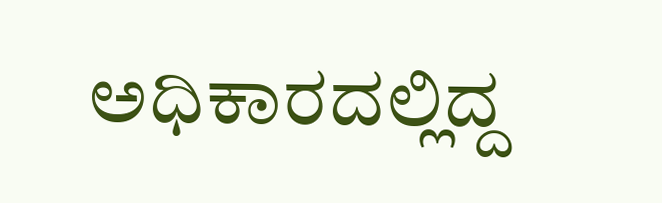ಅಧಿಕಾರದಲ್ಲಿದ್ದ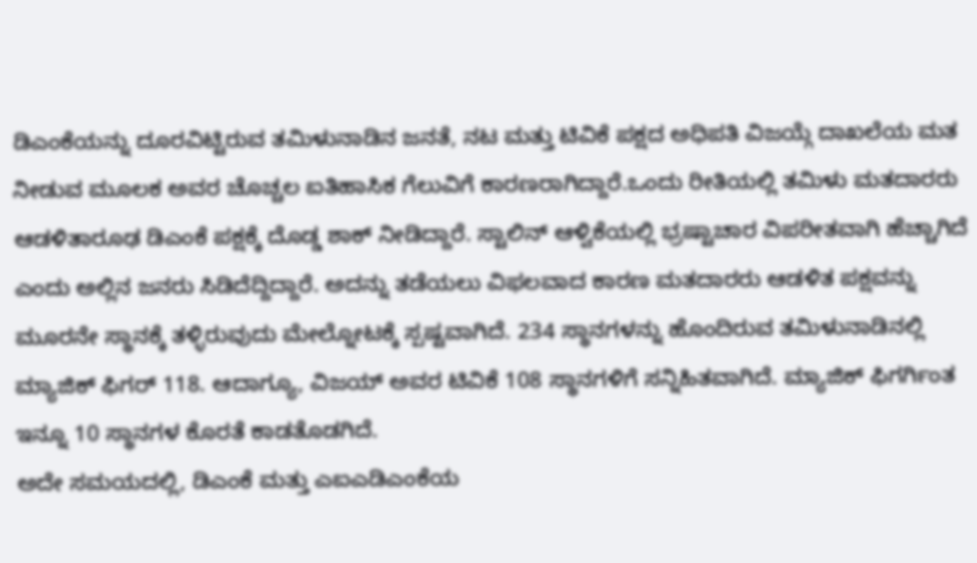ಡಿಎಂಕೆಯನ್ನು ದೂರವಿಟ್ಟಿರುವ ತಮಿಳುನಾಡಿನ ಜನತೆ, ನಟ ಮತ್ತು ಟಿವಿಕೆ ಪಕ್ಷದ ಅಧಿಪತಿ ವಿಜಯ್ಗೆ ದಾಖಲೆಯ ಮತ ನೀಡುವ ಮೂಲಕ ಅವರ ಚೊಚ್ಚಲ ಐತಿಹಾಸಿಕ ಗೆಲುವಿಗೆ ಕಾರಣರಾಗಿದ್ದಾರೆ.ಒಂದು ರೀತಿಯಲ್ಲಿ ತಮಿಳು ಮತದಾರರು ಆಡಳಿತಾರೂಢ ಡಿಎಂಕೆ ಪಕ್ಷಕ್ಕೆ ದೊಡ್ಡ ಶಾಕ್ ನೀಡಿದ್ದಾರೆ. ಸ್ಟಾಲಿನ್ ಆಳ್ವಿಕೆಯಲ್ಲಿ ಭ್ರಷ್ಟಾಚಾರ ವಿಪರೀತವಾಗಿ ಹೆಚ್ಚಾಗಿದೆ ಎಂದು ಅಲ್ಲಿನ ಜನರು ಸಿಡಿದೆದ್ದಿದ್ದಾರೆ. ಅದನ್ನು ತಡೆಯಲು ವಿಫಲವಾದ ಕಾರಣ ಮತದಾರರು ಆಡಳಿತ ಪಕ್ಷವನ್ನು ಮೂರನೇ ಸ್ಥಾನಕ್ಕೆ ತಳ್ಳಿರುವುದು ಮೇಲ್ನೋಟಕ್ಕೆ ಸ್ಪಷ್ಟವಾಗಿದೆ. 234 ಸ್ಥಾನಗಳನ್ನು ಹೊಂದಿರುವ ತಮಿಳುನಾಡಿನಲ್ಲಿ ಮ್ಯಾಜಿಕ್ ಫಿಗರ್ 118. ಆದಾಗ್ಯೂ, ವಿಜಯ್ ಅವರ ಟಿವಿಕೆ 108 ಸ್ಥಾನಗಳಿಗೆ ಸನ್ನಿಹಿತವಾಗಿದೆ. ಮ್ಯಾಜಿಕ್ ಫಿಗರ್ಗಿಂತ ಇನ್ನೂ 10 ಸ್ಥಾನಗಳ ಕೊರತೆ ಕಾಡತೊಡಗಿದೆ.
ಅದೇ ಸಮಯದಲ್ಲಿ, ಡಿಎಂಕೆ ಮತ್ತು ಎಐಎಡಿಎಂಕೆಯ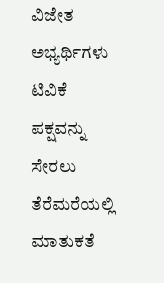ವಿಜೇತ ಅಭ್ಯರ್ಥಿಗಳು ಟಿವಿಕೆ ಪಕ್ಷವನ್ನು ಸೇರಲು ತೆರೆಮರೆಯಲ್ಲಿ ಮಾತುಕತೆ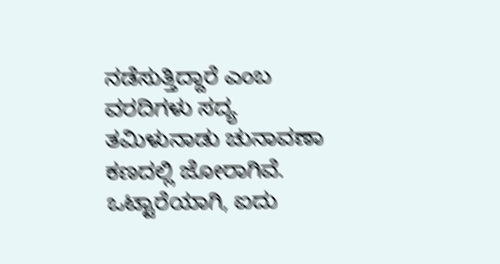ನಡೆಸುತ್ತಿದ್ದಾರೆ ಎಂಬ ವರದಿಗಳು ಸದ್ಯ ತಮಿಳುನಾಡು ಚುನಾವಣಾ ಕಣದಲ್ಲಿ ಜೋರಾಗಿವೆ. ಒಟ್ಟಾರೆಯಾಗಿ, ಐದು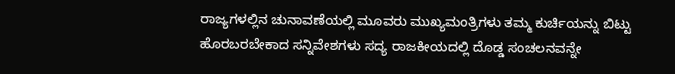ರಾಜ್ಯಗಳಲ್ಲಿನ ಚುನಾವಣೆಯಲ್ಲಿ ಮೂವರು ಮುಖ್ಯಮಂತ್ರಿಗಳು ತಮ್ಮ ಕುರ್ಚಿಯನ್ನು ಬಿಟ್ಟು ಹೊರಬರಬೇಕಾದ ಸನ್ನಿವೇಶಗಳು ಸದ್ಯ ರಾಜಕೀಯದಲ್ಲಿ ದೊಡ್ಡ ಸಂಚಲನವನ್ನೇ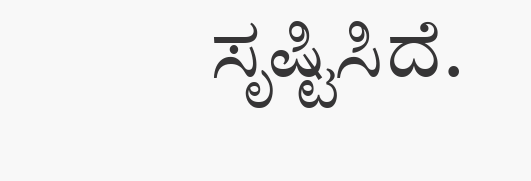ಸೃಷ್ಟಿಸಿದೆ.